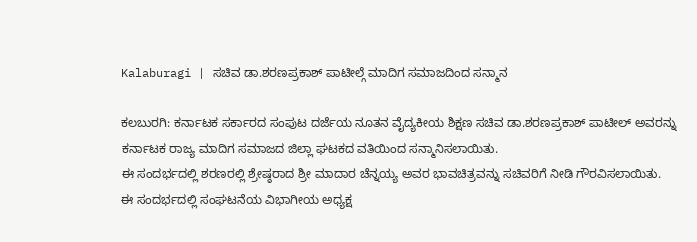Kalaburagi | ಸಚಿವ ಡಾ.ಶರಣಪ್ರಕಾಶ್ ಪಾಟೀಲ್ಗೆ ಮಾದಿಗ ಸಮಾಜದಿಂದ ಸನ್ಮಾನ

ಕಲಬುರಗಿ: ಕರ್ನಾಟಕ ಸರ್ಕಾರದ ಸಂಪುಟ ದರ್ಜೆಯ ನೂತನ ವೈದ್ಯಕೀಯ ಶಿಕ್ಷಣ ಸಚಿವ ಡಾ.ಶರಣಪ್ರಕಾಶ್ ಪಾಟೀಲ್ ಅವರನ್ನು ಕರ್ನಾಟಕ ರಾಜ್ಯ ಮಾದಿಗ ಸಮಾಜದ ಜಿಲ್ಲಾ ಘಟಕದ ವತಿಯಿಂದ ಸನ್ಮಾನಿಸಲಾಯಿತು.
ಈ ಸಂದರ್ಭದಲ್ಲಿ ಶರಣರಲ್ಲಿ ಶ್ರೇಷ್ಠರಾದ ಶ್ರೀ ಮಾದಾರ ಚೆನ್ನಯ್ಯ ಅವರ ಭಾವಚಿತ್ರವನ್ನು ಸಚಿವರಿಗೆ ನೀಡಿ ಗೌರವಿಸಲಾಯಿತು.
ಈ ಸಂದರ್ಭದಲ್ಲಿ ಸಂಘಟನೆಯ ವಿಭಾಗೀಯ ಅಧ್ಯಕ್ಷ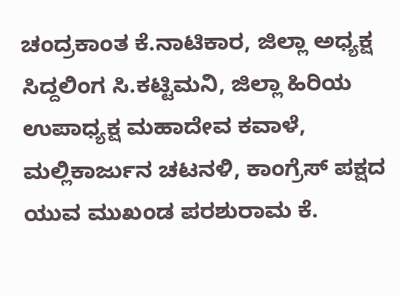ಚಂದ್ರಕಾಂತ ಕೆ.ನಾಟಿಕಾರ, ಜಿಲ್ಲಾ ಅಧ್ಯಕ್ಷ ಸಿದ್ದಲಿಂಗ ಸಿ.ಕಟ್ಟಿಮನಿ, ಜಿಲ್ಲಾ ಹಿರಿಯ ಉಪಾಧ್ಯಕ್ಷ ಮಹಾದೇವ ಕವಾಳೆ, ಮಲ್ಲಿಕಾರ್ಜುನ ಚಟನಳಿ, ಕಾಂಗ್ರೆಸ್ ಪಕ್ಷದ ಯುವ ಮುಖಂಡ ಪರಶುರಾಮ ಕೆ.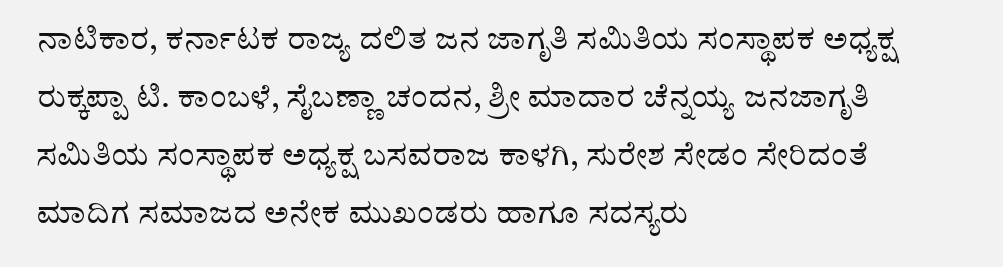ನಾಟಿಕಾರ, ಕರ್ನಾಟಕ ರಾಜ್ಯ ದಲಿತ ಜನ ಜಾಗೃತಿ ಸಮಿತಿಯ ಸಂಸ್ಥಾಪಕ ಅಧ್ಯಕ್ಷ ರುಕ್ಕಪ್ಪಾ ಟಿ. ಕಾಂಬಳೆ, ಸೈಬಣ್ಣಾ ಚಂದನ, ಶ್ರೀ ಮಾದಾರ ಚೆನ್ನಯ್ಯ ಜನಜಾಗೃತಿ ಸಮಿತಿಯ ಸಂಸ್ಥಾಪಕ ಅಧ್ಯಕ್ಷ ಬಸವರಾಜ ಕಾಳಗಿ, ಸುರೇಶ ಸೇಡಂ ಸೇರಿದಂತೆ ಮಾದಿಗ ಸಮಾಜದ ಅನೇಕ ಮುಖಂಡರು ಹಾಗೂ ಸದಸ್ಯರು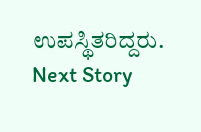ಉಪಸ್ಥಿತರಿದ್ದರು.
Next Story